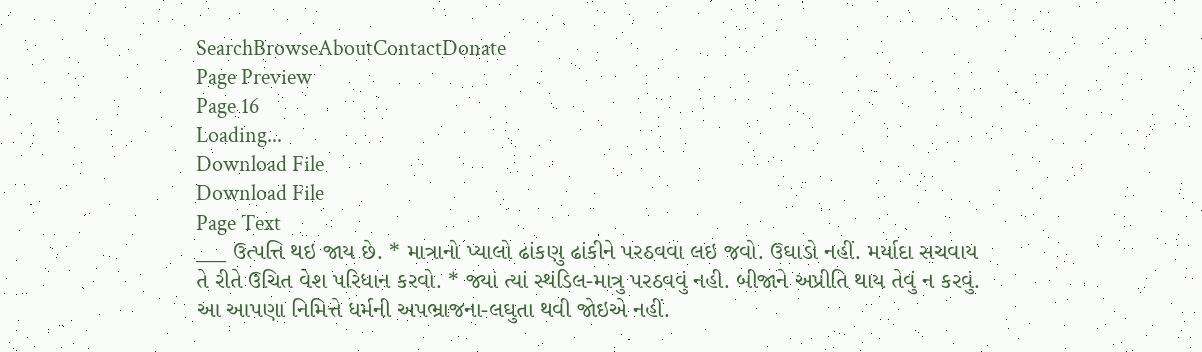SearchBrowseAboutContactDonate
Page Preview
Page 16
Loading...
Download File
Download File
Page Text
___ ઉત્પત્તિ થઇ જાય છે. * માત્રાનો પ્યાલો ઢાંકણુ ઢાંકીને પરઠવવા લઇ જવો. ઉઘાડો નહીં. મર્યાદા સચવાય તે રીતે ઉચિત વેશ પરિધાન કરવો. * જ્યાં ત્યાં સ્થંડિલ-માત્રુ પરઠવવું નહી. બીજાને અપ્રીતિ થાય તેવું ન કરવું. આ આપણા નિમિત્તે ધર્મની અપભ્રાજના-લઘુતા થવી જોઇએ નહીં.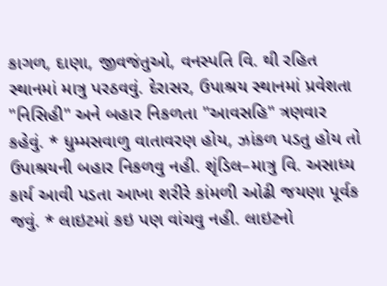કાગળ, દાણા, જીવજંતુઓ, વનસ્પતિ વિ. થી રહિત સ્થાનમાં માત્રુ પરઠવવું. દેરાસર, ઉપાશ્રય સ્થાનમાં પ્રવેશતા "નિસિહી" અને બહાર નિકળતા "આવસહિ" ત્રણવાર કહેવું. * ધુમ્મસવાળુ વાતાવરણ હોય, ઝાંકળ પડતુ હોય તો ઉપાશ્રયની બહાર નિકળવુ નહી. શૃંડિલ–માત્રુ વિ. અસાધ્ય કાર્ય આવી પડતા આખા શરીરે કાંમળી ઓઢી જયણા પૂર્વક જવું. * લાઇટમાં કઇ પણ વાંચવુ નહી. લાઇટનો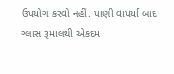ઉપયોગ કરવો નહીં. પાણી વાપર્યા બાદ ગ્લાસ રૂમાલથી એકદમ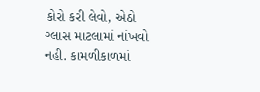કોરો કરી લેવો, એઠો ગ્લાસ માટલામાં નાંખવો નહી. કામળીકાળમાં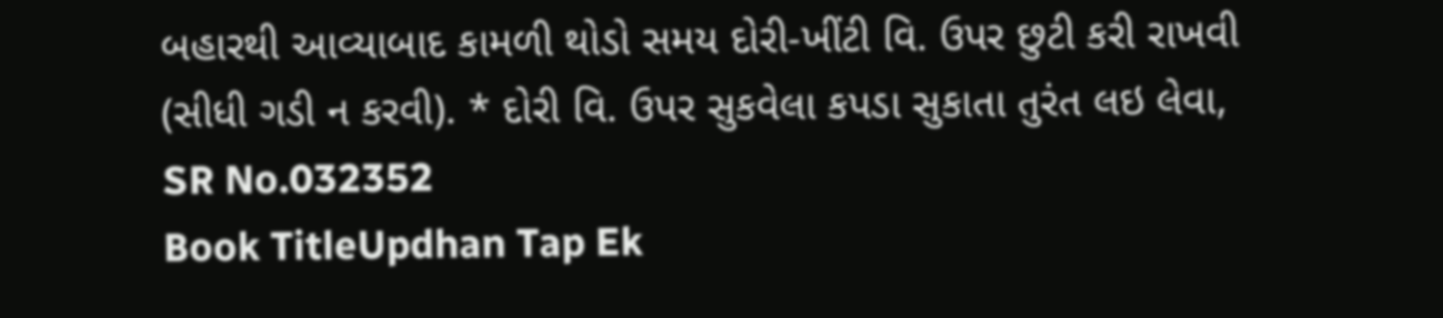બહારથી આવ્યાબાદ કામળી થોડો સમય દોરી-ખીંટી વિ. ઉપર છુટી કરી રાખવી (સીધી ગડી ન કરવી). * દોરી વિ. ઉપર સુકવેલા કપડા સુકાતા તુરંત લઇ લેવા,
SR No.032352
Book TitleUpdhan Tap Ek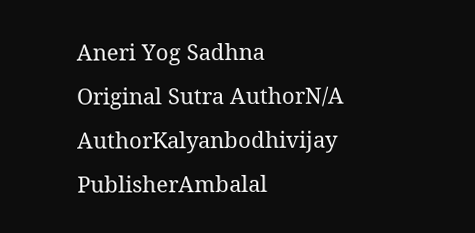Aneri Yog Sadhna
Original Sutra AuthorN/A
AuthorKalyanbodhivijay
PublisherAmbalal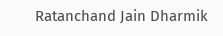Ratanchand Jain Dharmik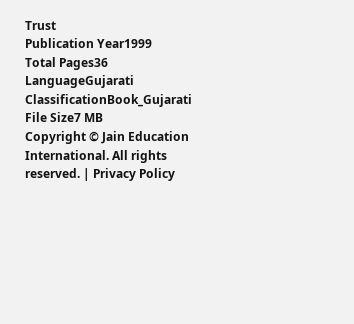Trust
Publication Year1999
Total Pages36
LanguageGujarati
ClassificationBook_Gujarati
File Size7 MB
Copyright © Jain Education International. All rights reserved. | Privacy Policy